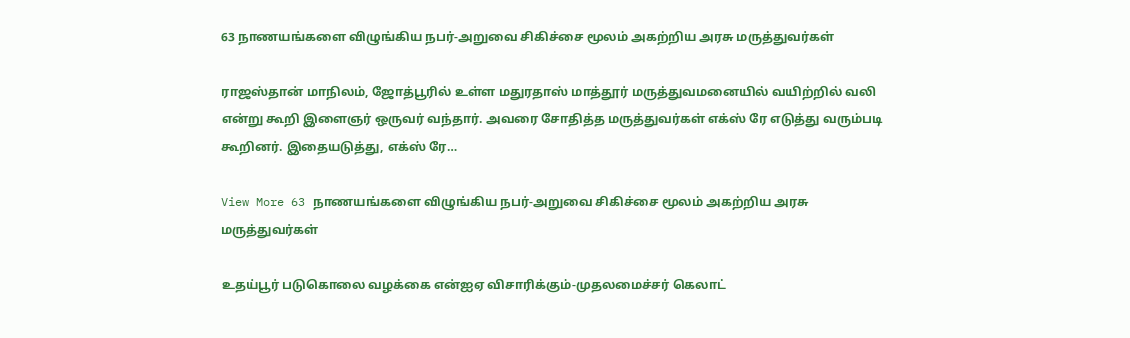63 நாணயங்களை விழுங்கிய நபர்-அறுவை சிகிச்சை மூலம் அகற்றிய அரசு மருத்துவர்கள்

ராஜஸ்தான் மாநிலம், ஜோத்பூரில் உள்ள மதுரதாஸ் மாத்தூர் மருத்துவமனையில் வயிற்றில் வலி என்று கூறி இளைஞர் ஒருவர் வந்தார். அவரை சோதித்த மருத்துவர்கள் எக்ஸ் ரே எடுத்து வரும்படி கூறினர். இதையடுத்து, எக்ஸ் ரே…

View More 63 நாணயங்களை விழுங்கிய நபர்-அறுவை சிகிச்சை மூலம் அகற்றிய அரசு மருத்துவர்கள்

உதய்பூர் படுகொலை வழக்கை என்ஐஏ விசாரிக்கும்-முதலமைச்சர் கெலாட்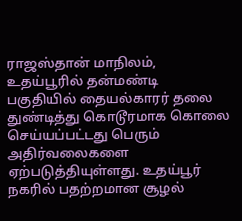ராஜஸ்தான் மாநிலம், உதய்பூரில் தன்மண்டி பகுதியில் தையல்காரர் தலை துண்டித்து கொடூரமாக கொலை செய்யப்பட்டது பெரும் அதிர்வலைகளை ஏற்படுத்தியுள்ளது. உதய்பூர் நகரில் பதற்றமான சூழல்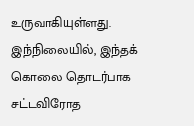உருவாகியுள்ளது. இந்நிலையில், இந்தக் கொலை தொடர்பாக சட்டவிரோத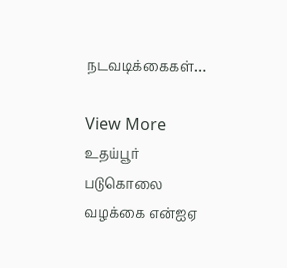நடவடிக்கைகள்…

View More உதய்பூர் படுகொலை வழக்கை என்ஐஏ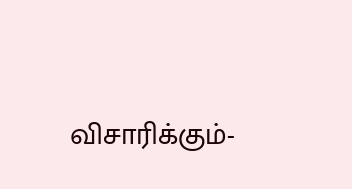விசாரிக்கும்-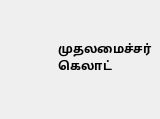முதலமைச்சர் கெலாட்